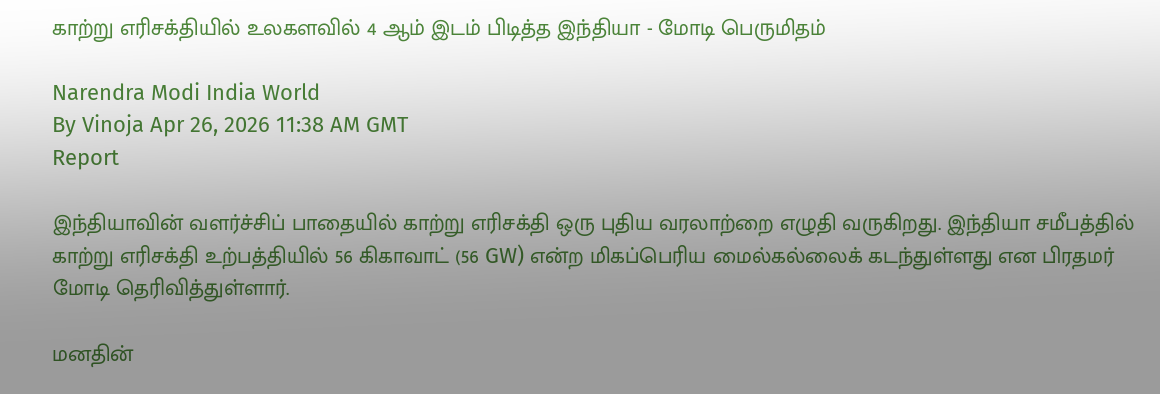காற்று எரிசக்தியில் உலகளவில் 4 ஆம் இடம் பிடித்த இந்தியா - மோடி பெருமிதம்

Narendra Modi India World
By Vinoja Apr 26, 2026 11:38 AM GMT
Report

இந்தியாவின் வளர்ச்சிப் பாதையில் காற்று எரிசக்தி ஒரு புதிய வரலாற்றை எழுதி வருகிறது. இந்தியா சமீபத்தில் காற்று எரிசக்தி உற்பத்தியில் 56 கிகாவாட் (56 GW) என்ற மிகப்பெரிய மைல்கல்லைக் கடந்துள்ளது என பிரதமர் மோடி தெரிவித்துள்ளார்.

மனதின்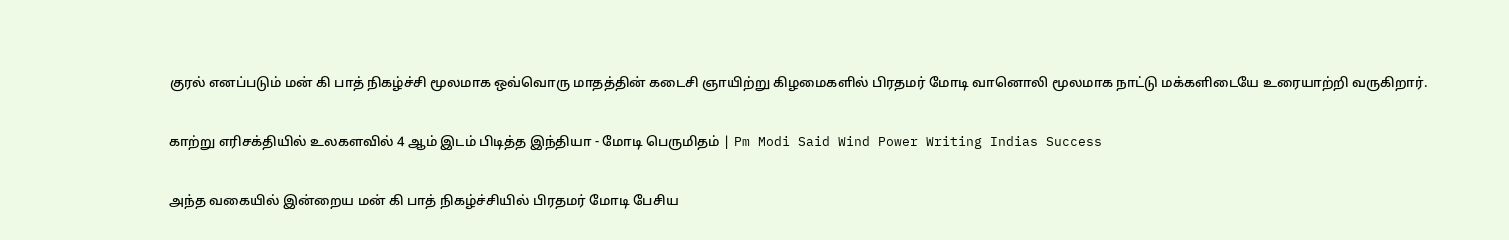குரல் எனப்படும் மன் கி பாத் நிகழ்ச்சி மூலமாக ஒவ்வொரு மாதத்தின் கடைசி ஞாயிற்று கிழமைகளில் பிரதமர் மோடி வானொலி மூலமாக நாட்டு மக்களிடையே உரையாற்றி வருகிறார்.

காற்று எரிசக்தியில் உலகளவில் 4 ஆம் இடம் பிடித்த இந்தியா - மோடி பெருமிதம் | Pm Modi Said Wind Power Writing Indias Success

அந்த வகையில் இன்றைய மன் கி பாத் நிகழ்ச்சியில் பிரதமர் மோடி பேசிய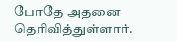போதே அதனை தெரிவித்துள்ளார்.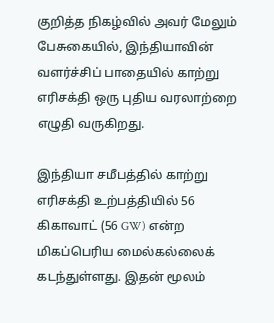குறித்த நிகழ்வில் அவர் மேலும் பேசுகையில், இந்தியாவின் வளர்ச்சிப் பாதையில் காற்று எரிசக்தி ஒரு புதிய வரலாற்றை எழுதி வருகிறது.

இந்தியா சமீபத்தில் காற்று எரிசக்தி உற்பத்தியில் 56 கிகாவாட் (56 GW) என்ற மிகப்பெரிய மைல்கல்லைக் கடந்துள்ளது. இதன் மூலம்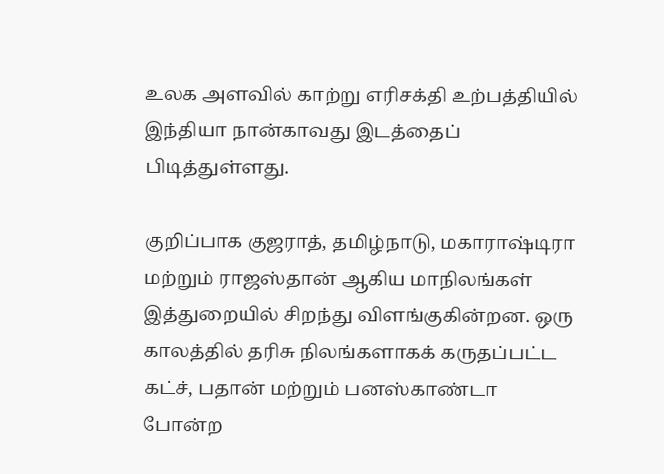உலக அளவில் காற்று எரிசக்தி உற்பத்தியில் இந்தியா நான்காவது இடத்தைப் பிடித்துள்ளது.

குறிப்பாக குஜராத், தமிழ்நாடு, மகாராஷ்டிரா மற்றும் ராஜஸ்தான் ஆகிய மாநிலங்கள் இத்துறையில் சிறந்து விளங்குகின்றன. ஒரு காலத்தில் தரிசு நிலங்களாகக் கருதப்பட்ட கட்ச், பதான் மற்றும் பனஸ்காண்டா போன்ற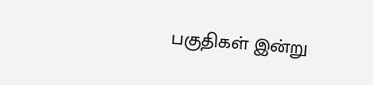பகுதிகள் இன்று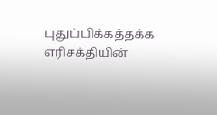புதுப்பிக்கத்தக்க எரிசக்தியின்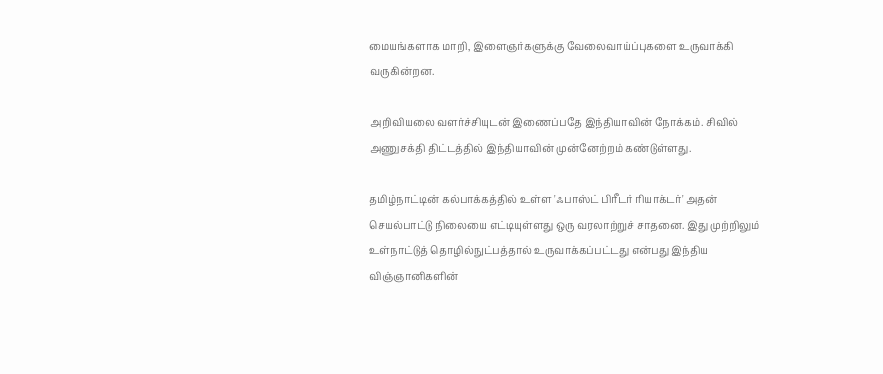மையங்களாக மாறி, இளைஞர்களுக்கு வேலைவாய்ப்புகளை உருவாக்கி வருகின்றன.

அறிவியலை வளர்ச்சியுடன் இணைப்பதே இந்தியாவின் நோக்கம். சிவில் அணுசக்தி திட்டத்தில் இந்தியாவின் முன்னேற்றம் கண்டுள்ளது.

தமிழ்நாட்டின் கல்பாக்கத்தில் உள்ள 'ஃபாஸ்ட் பிரீடர் ரியாக்டர்' அதன் செயல்பாட்டு நிலையை எட்டியுள்ளது ஒரு வரலாற்றுச் சாதனை. இது முற்றிலும் உள்நாட்டுத் தொழில்நுட்பத்தால் உருவாக்கப்பட்டது என்பது இந்திய விஞ்ஞானிகளின்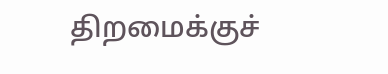திறமைக்குச்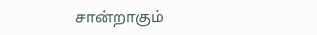சான்றாகும்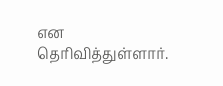என தெரிவித்துள்ளார்.